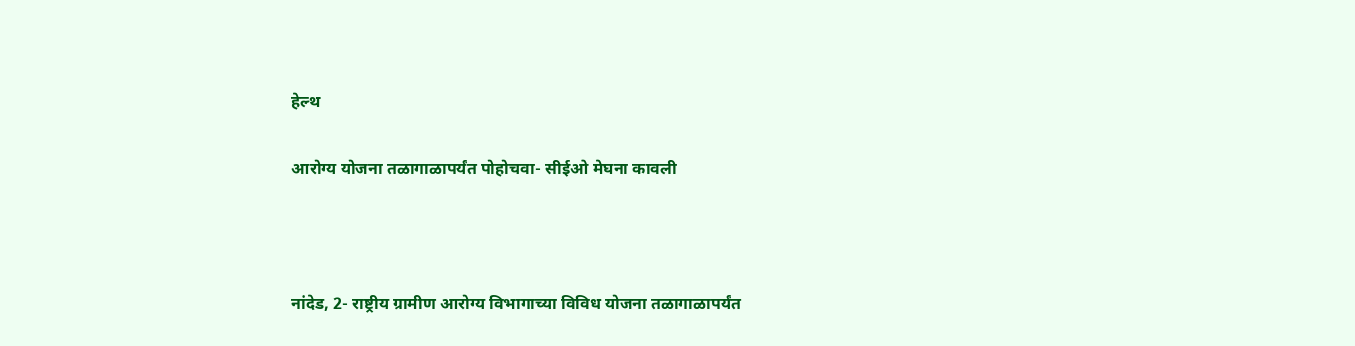हेल्थ

आरोग्य योजना तळागाळापर्यंत पोहोचवा- सीईओ मेघना कावली



नांदेड, 2- राष्ट्रीय ग्रामीण आरोग्य विभागाच्या विविध योजना तळागाळापर्यंत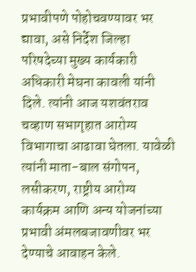प्रभावीपणे पोहोचवण्यावर भर द्यावा, असे निर्देश जिल्हा परिषदेच्या मुख्य कार्यकारी अधिकारी मेघना कावली यांनी दिले. त्यांनी आज यशवंतराव चव्हाण सभागृहात आरोग्य विभागाचा आढावा घेतला. यावेळी त्यांनी माता-बाल संगोपन, लसीकरण, राष्ट्रीय आरोग्य कार्यक्रम आणि अन्य योजनांच्या प्रभावी अंमलबजावणीवर भर देण्याचे आवाहन केले.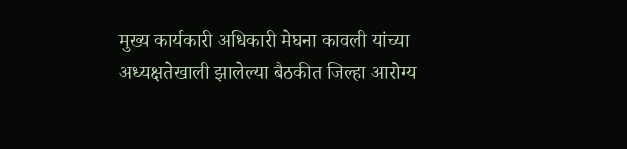मुख्य कार्यकारी अधिकारी मेघना कावली यांच्या अध्यक्षतेखाली झालेल्या बैठकीत जिल्हा आरोग्य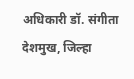अधिकारी डॉ. संगीता देशमुख, जिल्हा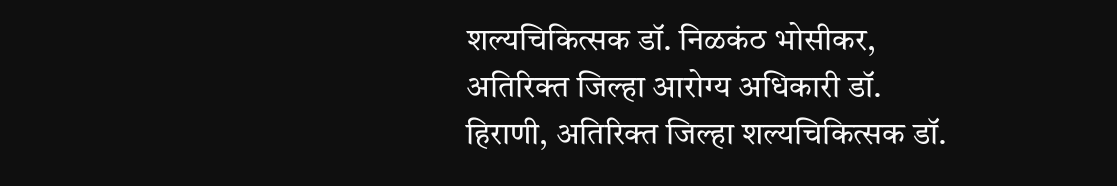शल्यचिकित्सक डॉ. निळकंठ भोसीकर, अतिरिक्त जिल्हा आरोग्य अधिकारी डॉ. हिराणी, अतिरिक्त जिल्हा शल्यचिकित्सक डॉ.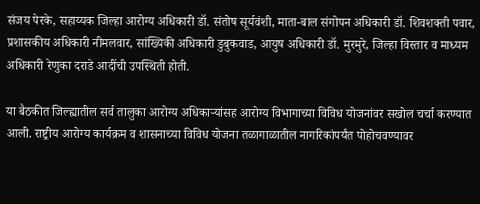संजय पेरके, सहाय्यक जिल्हा आरोग्य अधिकारी डॉ. संतोष सूर्यवंशी, माता-बाल संगोपन अधिकारी डॉ. शिवशक्ती पवार, प्रशासकीय अधिकारी नीमलवार, सांख्यिकी अधिकारी डुबुकवाड, आयुष अधिकारी डॉ. मुरमुरे, जिल्हा विस्तार व माध्यम अधिकारी रेणुका दराडे आदींची उपस्थिती होती.

या बैठकीत जिल्ह्यातील सर्व तालुका आरोग्य अधिकाऱ्यांसह आरोग्य विभागाच्या विविध योजनांवर सखोल चर्चा करण्यात आली. राष्ट्रीय आरोग्य कार्यक्रम व शासनाच्या विविध योजना तळागाळातील नागरिकांपर्यंत पोहोचवण्यावर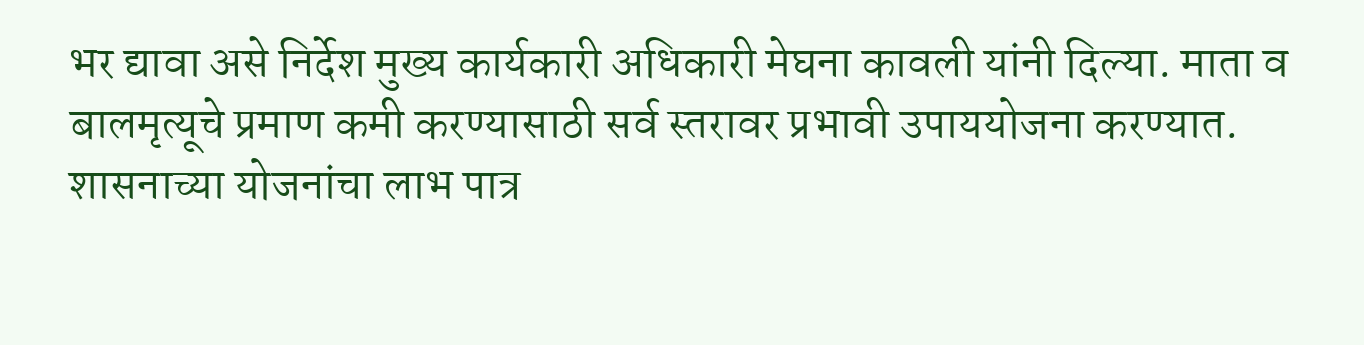भर द्यावा असे निर्देश मुख्य कार्यकारी अधिकारी मेघना कावली यांनी दिल्या. माता व बालमृत्यूचे प्रमाण कमी करण्यासाठी सर्व स्तरावर प्रभावी उपाययोजना करण्यात. शासनाच्या योजनांचा लाभ पात्र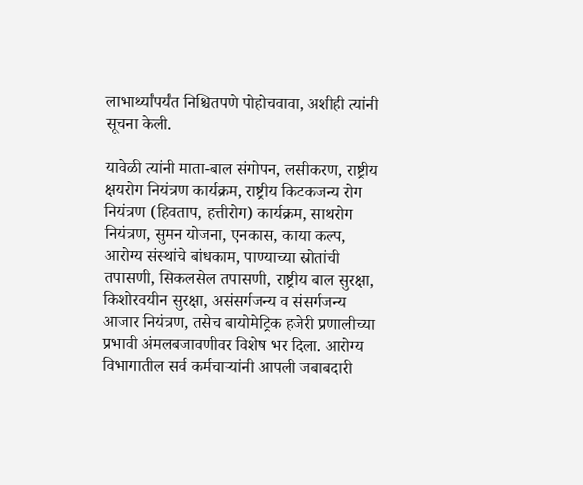लाभार्थ्यांपर्यंत निश्चितपणे पोहोचवावा, अशीही त्यांनी सूचना केली.

यावेळी त्यांनी माता-बाल संगोपन, लसीकरण, राष्ट्रीय क्षयरोग नियंत्रण कार्यक्रम, राष्ट्रीय किटकजन्य रोग नियंत्रण (हिवताप, हत्तीरोग) कार्यक्रम, साथरोग नियंत्रण, सुमन योजना, एनकास, काया कल्प, आरोग्य संस्थांचे बांधकाम, पाण्याच्या स्रोतांची तपासणी, सिकलसेल तपासणी, राष्ट्रीय बाल सुरक्षा, किशोरवयीन सुरक्षा, असंसर्गजन्य व संसर्गजन्य आजार नियंत्रण, तसेच बायोमेट्रिक हजेरी प्रणालीच्या प्रभावी अंमलबजावणीवर विशेष भर दिला. आरोग्य विभागातील सर्व कर्मचाऱ्यांनी आपली जबाबदारी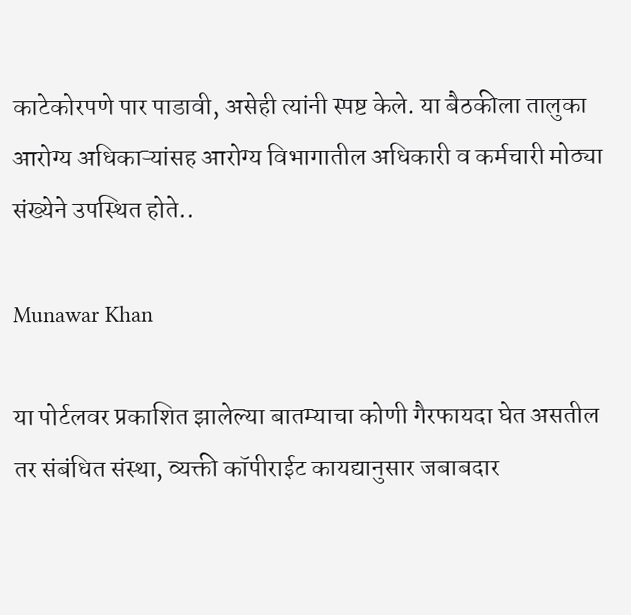काटेकोरपणे पार पाडावी, असेही त्यांनी स्पष्ट केले. या बैठकीला तालुका आरोग्य अधिकाऱ्यांसह आरोग्य विभागातील अधिकारी व कर्मचारी मोठ्या संख्येने उपस्थित होते..

Munawar Khan

या पोर्टलवर प्रकाशित झालेल्या बातम्याचा कोणी गैरफायदा घेत असतील तर संबंधित संस्था, व्यक्ती कॉपीराईट कायद्यानुसार जबाबदार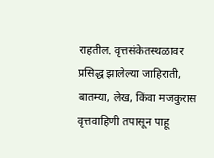राहतील. वृत्तसंकेतस्थळावर प्रसिद्ध झालेल्या जाहिराती, बातम्या, लेख, किंवा मजकुरास वृत्तवाहिणी तपासून पाहू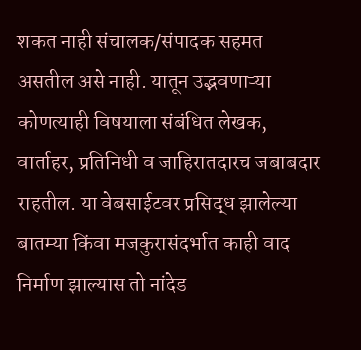शकत नाही संचालक/संपादक सहमत असतील असे नाही. यातून उद्भवणाऱ्या कोणत्याही विषयाला संबंधित लेखक, वार्ताहर, प्रतिनिधी व जाहिरातदारच जबाबदार राहतील. या वेबसाईटवर प्रसिद्ध झालेल्या बातम्या किंवा मजकुरासंदर्भात काही वाद निर्माण झाल्यास तो नांदेड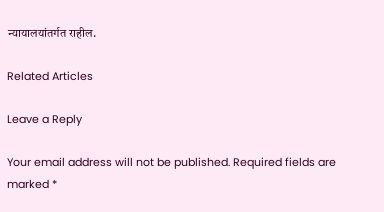न्यायालयांतर्गत राहील.

Related Articles

Leave a Reply

Your email address will not be published. Required fields are marked *